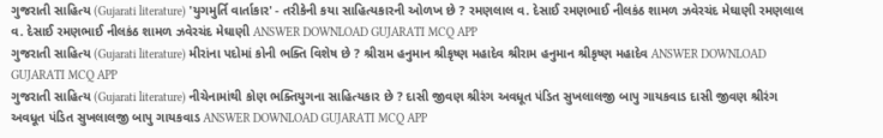ગુજરાતી સાહિત્ય (Gujarati literature) 'યુગમુર્તિ વાર્તાકાર' - તરીકેની કયા સાહિત્યકારની ઓળખ છે ? રમણલાલ વ. દેસાઈ રમણભાઈ નીલકંઠ શામળ ઝવેરચંદ મેઘાણી રમણલાલ વ. દેસાઈ રમણભાઈ નીલકંઠ શામળ ઝવેરચંદ મેઘાણી ANSWER DOWNLOAD GUJARATI MCQ APP
ગુજરાતી સાહિત્ય (Gujarati literature) મીરાંના પદોમાં કોની ભક્તિ વિશેષ છે ? શ્રીરામ હનુમાન શ્રીકૃષ્ણ મહાદેવ શ્રીરામ હનુમાન શ્રીકૃષ્ણ મહાદેવ ANSWER DOWNLOAD GUJARATI MCQ APP
ગુજરાતી સાહિત્ય (Gujarati literature) નીચેનામાંથી કોણ ભક્તિયુગના સાહિત્યકાર છે ? દાસી જીવણ શ્રીરંગ અવધૂત પંડિત સુખલાલજી બાપુ ગાયકવાડ દાસી જીવણ શ્રીરંગ અવધૂત પંડિત સુખલાલજી બાપુ ગાયકવાડ ANSWER DOWNLOAD GUJARATI MCQ APP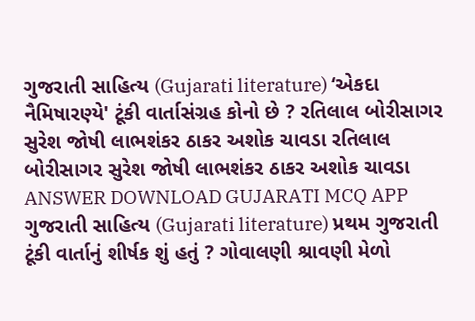ગુજરાતી સાહિત્ય (Gujarati literature) ‘એકદા નૈમિષારણ્યે' ટૂંકી વાર્તાસંગ્રહ કોનો છે ? રતિલાલ બોરીસાગર સુરેશ જોષી લાભશંકર ઠાકર અશોક ચાવડા રતિલાલ બોરીસાગર સુરેશ જોષી લાભશંકર ઠાકર અશોક ચાવડા ANSWER DOWNLOAD GUJARATI MCQ APP
ગુજરાતી સાહિત્ય (Gujarati literature) પ્રથમ ગુજરાતી ટૂંકી વાર્તાનું શીર્ષક શું હતું ? ગોવાલણી શ્રાવણી મેળો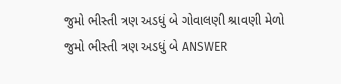જુમો ભીસ્તી ત્રણ અડધું બે ગોવાલણી શ્રાવણી મેળો જુમો ભીસ્તી ત્રણ અડધું બે ANSWER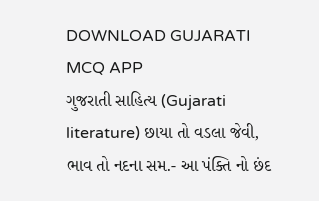DOWNLOAD GUJARATI MCQ APP
ગુજરાતી સાહિત્ય (Gujarati literature) છાયા તો વડલા જેવી, ભાવ તો નદના સમ.- આ પંક્તિ નો છંદ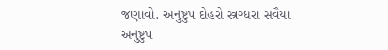જણાવો. અનુષ્ટુપ દોહરો સ્ત્રગ્ધરા સવૈયા અનુષ્ટુપ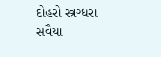દોહરો સ્ત્રગ્ધરા સવૈયા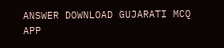ANSWER DOWNLOAD GUJARATI MCQ APP